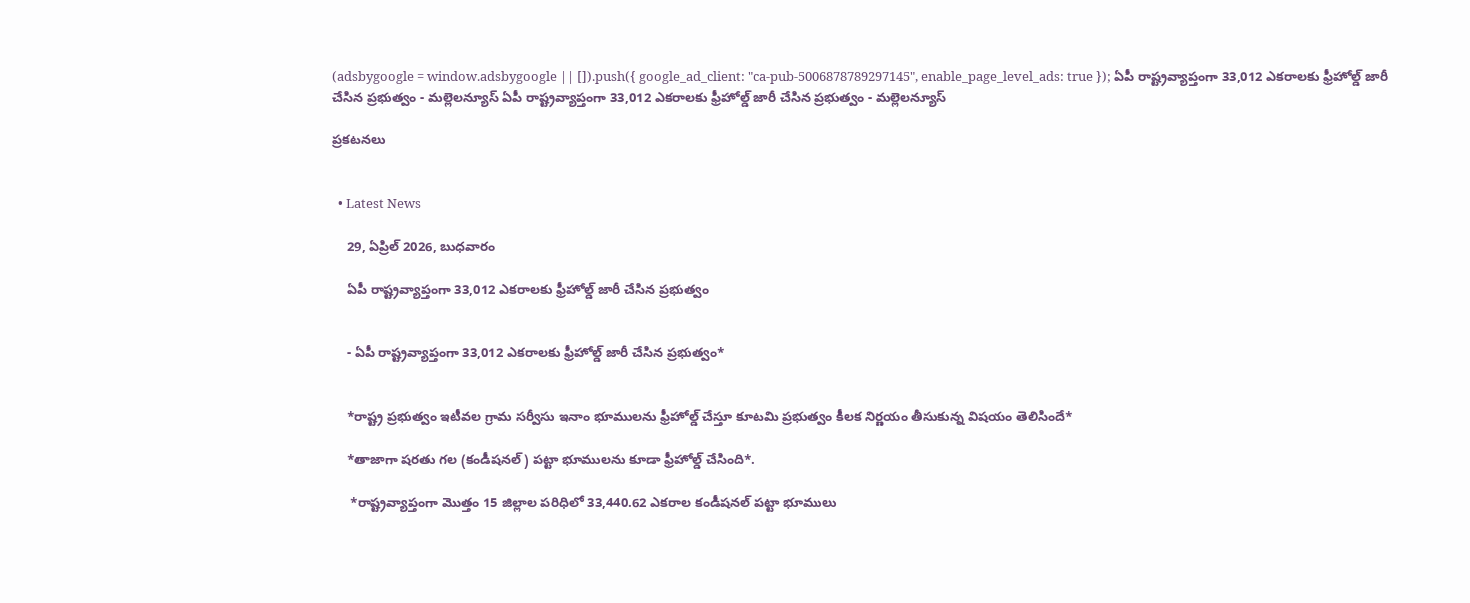(adsbygoogle = window.adsbygoogle || []).push({ google_ad_client: "ca-pub-5006878789297145", enable_page_level_ads: true }); ఏపీ రాష్ట్రవ్యాప్తంగా 33,012 ఎకరాలకు ఫ్రీహోల్డ్‌ జారీ చేసిన ప్రభుత్వం - మల్లెలన్యూస్ ఏపీ రాష్ట్రవ్యాప్తంగా 33,012 ఎకరాలకు ఫ్రీహోల్డ్‌ జారీ చేసిన ప్రభుత్వం - మల్లెలన్యూస్

ప్రకటనలు


  • Latest News

    29, ఏప్రిల్ 2026, బుధవారం

    ఏపీ రాష్ట్రవ్యాప్తంగా 33,012 ఎకరాలకు ఫ్రీహోల్డ్‌ జారీ చేసిన ప్రభుత్వం


    - ఏపీ రాష్ట్రవ్యాప్తంగా 33,012 ఎకరాలకు ఫ్రీహోల్డ్‌ జారీ చేసిన ప్రభుత్వం*


    *రాష్ట్ర ప్రభుత్వం ఇటీవల గ్రామ సర్వీసు ఇనాం భూములను ఫ్రీహోల్డ్ చేస్తూ కూటమి ప్రభుత్వం కీలక నిర్ణయం తీసుకున్న విషయం తెలిసిందే*

    *తాజాగా షరతు గల (కండీషనల్) పట్టా భూములను కూడా ఫ్రీహోల్డ్ చేసింది*.

     *రాష్ట్రవ్యాప్తంగా మొత్తం 15 జిల్లాల పరిధిలో 33,440.62 ఎకరాల కండీషనల్ పట్టా భూములు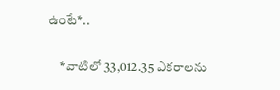ఉంటే*..

     *వాటిలో 33,012.35 ఎకరాలను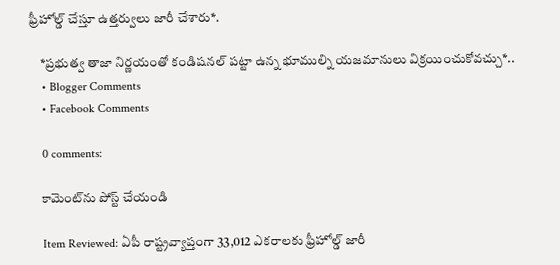ఫ్రీహోల్డ్ చేస్తూ ఉత్తర్వులు జారీ చేశారు*.

    *ప్రభుత్వ తాజా నిర్ణయంతో కండిషనల్ పట్టా ఉన్న భూముల్ని యజమానులు విక్రయించుకోవచ్చు*..
    • Blogger Comments
    • Facebook Comments

    0 comments:

    కామెంట్‌ను పోస్ట్ చేయండి

    Item Reviewed: ఏపీ రాష్ట్రవ్యాప్తంగా 33,012 ఎకరాలకు ఫ్రీహోల్డ్‌ జారీ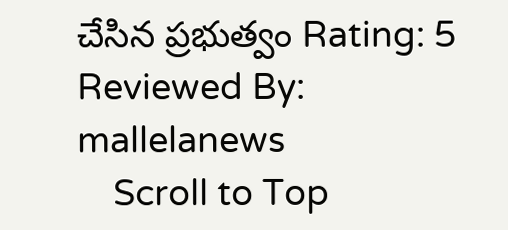చేసిన ప్రభుత్వం Rating: 5 Reviewed By: mallelanews
    Scroll to Top